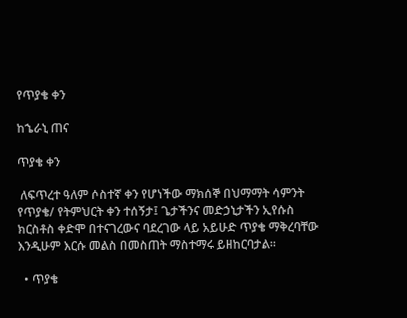የጥያቄ ቀን

ከኄራኒ ጠና

ጥያቄ ቀን

 ለፍጥረተ ዓለም ሶስተኛ ቀን የሆነችው ማክሰኞ በህማማት ሳምንት የጥያቄ/ የትምህርት ቀን ተሰኝታ፤ ጌታችንና መድኃኒታችን ኢየሱስ ክርስቶስ ቀድሞ በተናገረውና ባደረገው ላይ አይሁድ ጥያቄ ማቅረባቸው እንዲሁም እርሱ መልስ በመስጠት ማስተማሩ ይዘከርባታል።

  • ጥያቄ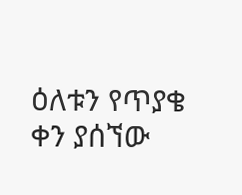ዕለቱን የጥያቄ ቀን ያሰኘው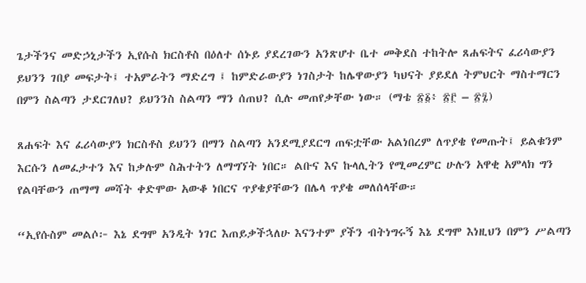ጌታችንና መድኃኒታችን ኢየሱስ ክርስቶስ በዕለተ ሰኑይ ያደረገውን አንጽሆተ ቤተ መቅደስ ተከትሎ ጸሐፍትና ፈሪሳውያን ይህንን ገበያ መፍታት፤ ተአምራትን ማድረግ ፤ ከምድራውያን ነገስታት ከሌዋውያን ካህናት ያይደለ ትምህርት ማስተማርን በምን ስልጣን ታደርገለህ? ይህንንስ ስልጣን ማን ሰጠህ? ሲሉ መጠየቃቸው ነው። (ማቴ ፳፩፥ ፳፫ – ፳፯)

ጸሐፍት እና ፈሪሳውያን ክርስቶስ ይህንን በማን ስልጣን አንደሚያደርግ ጠፍቷቸው አልነበረም ለጥያቄ የመጡት፤ ይልቁንም እርሱን ለመፈታተን እና ከቃሉም ስሕተትን ለማግኘት ነበር። ልቡና እና ኩላሊትን የሚመረምር ሁሉን አዋቂ አምላክ ግን የልባቸውን ጠማማ መሻት ቀድሞው አውቆ ነበርና ጥያቄያቸውን በሌላ ጥያቄ መለሰላቸው።

“ኢየሱስም መልሶ፦ እኔ ደግሞ አንዲት ነገር እጠይቃችኋለሁ እናንተም ያችን ብትነግሩኝ እኔ ደግሞ እነዚህን በምን ሥልጣን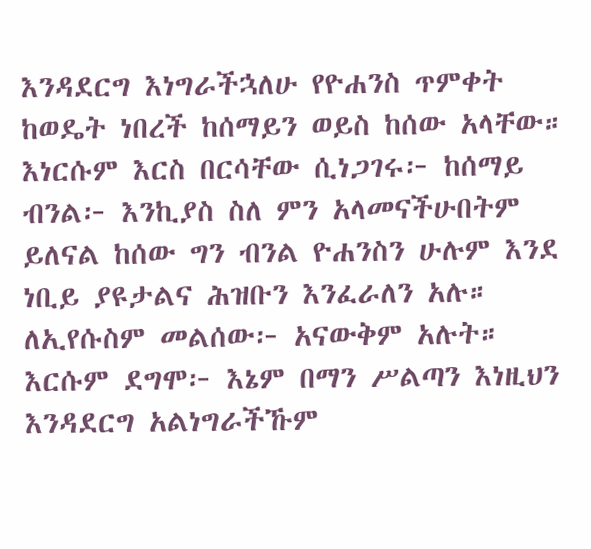እንዳደርግ እነግራችኋለሁ የዮሐንስ ጥምቀት ከወዴት ነበረች ከሰማይን ወይስ ከሰው አላቸው። እነርሱም እርስ በርሳቸው ሲነጋገሩ፦ ከሰማይ ብንል፦ እንኪያስ ስለ ምን አላመናችሁበትም ይለናል ከሰው ግን ብንል ዮሐንስን ሁሉም እንደ ነቢይ ያዩታልና ሕዝቡን እንፈራለን አሉ። ለኢየሱስም መልሰው፦ አናውቅም አሉት። እርሱም ደግሞ፦ እኔም በማን ሥልጣን እነዚህን እንዳደርግ አልነግራችኹም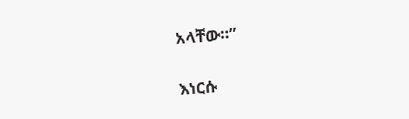አላቸው።”

እነርሱ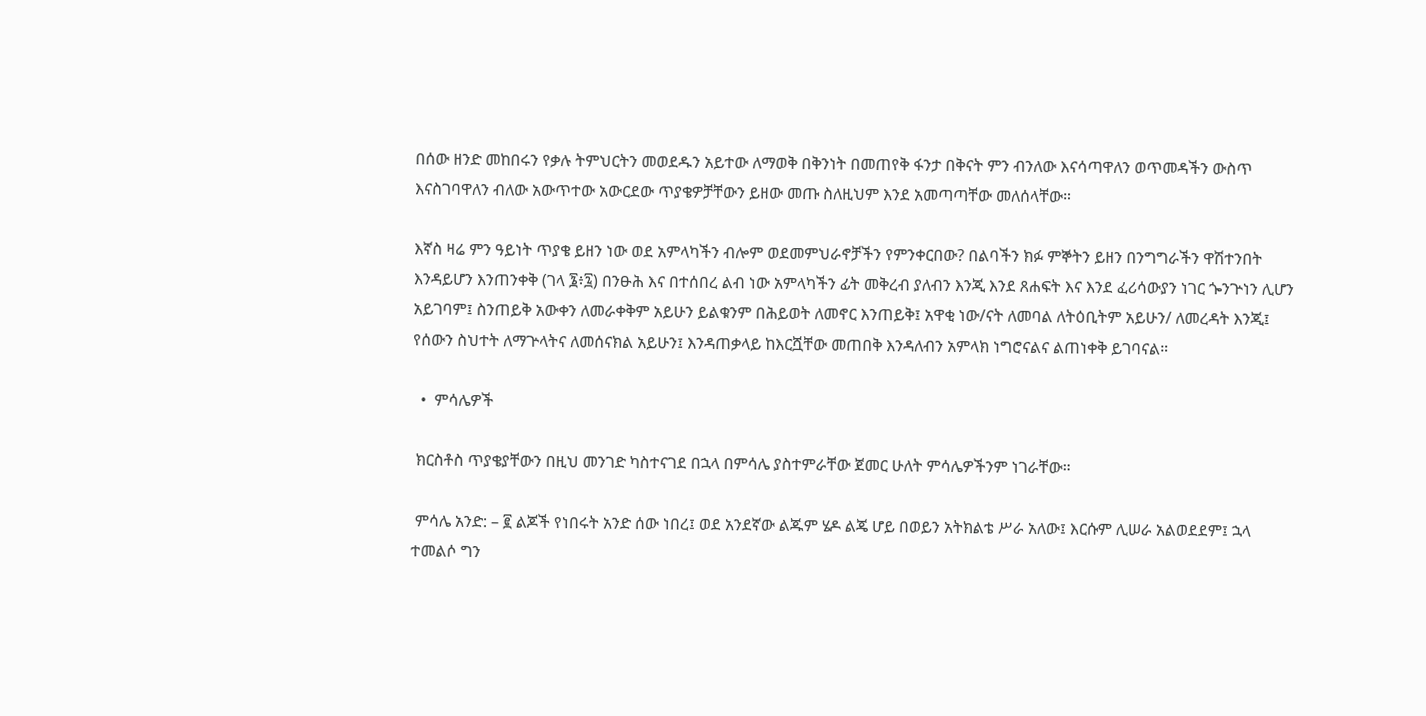በሰው ዘንድ መከበሩን የቃሉ ትምህርትን መወደዱን አይተው ለማወቅ በቅንነት በመጠየቅ ፋንታ በቅናት ምን ብንለው እናሳጣዋለን ወጥመዳችን ውስጥ እናስገባዋለን ብለው አውጥተው አውርደው ጥያቄዎቻቸውን ይዘው መጡ ስለዚህም እንደ አመጣጣቸው መለሰላቸው።

እኛስ ዛሬ ምን ዓይነት ጥያቄ ይዘን ነው ወደ አምላካችን ብሎም ወደመምህራኖቻችን የምንቀርበው? በልባችን ክፉ ምኞትን ይዘን በንግግራችን ዋሽተንበት እንዳይሆን እንጠንቀቅ (ገላ ፮፥፯) በንፁሕ እና በተሰበረ ልብ ነው አምላካችን ፊት መቅረብ ያለብን እንጂ እንደ ጸሐፍት እና እንደ ፈሪሳውያን ነገር ጐንጕነን ሊሆን አይገባም፤ ስንጠይቅ አውቀን ለመራቀቅም አይሁን ይልቁንም በሕይወት ለመኖር እንጠይቅ፤ አዋቂ ነው/ናት ለመባል ለትዕቢትም አይሁን/ ለመረዳት እንጂ፤ የሰውን ስህተት ለማጕላትና ለመሰናክል አይሁን፤ እንዳጠቃላይ ከእርሿቸው መጠበቅ እንዳለብን አምላክ ነግሮናልና ልጠነቀቅ ይገባናል።

  •  ምሳሌዎች

 ክርስቶስ ጥያቄያቸውን በዚህ መንገድ ካስተናገደ በኋላ በምሳሌ ያስተምራቸው ጀመር ሁለት ምሳሌዎችንም ነገራቸው።

 ምሳሌ አንድ: – ፪ ልጆች የነበሩት አንድ ሰው ነበረ፤ ወደ አንደኛው ልጁም ሄዶ ልጄ ሆይ በወይን አትክልቴ ሥራ አለው፤ እርሱም ሊሠራ አልወደደም፤ ኋላ ተመልሶ ግን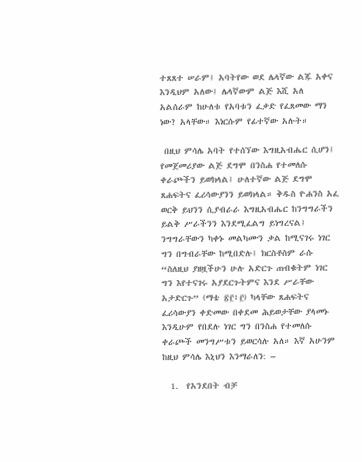ተጸጸተ ሠራም፤ አባትየው ወደ ሌላኛው ልጁ አቀና እንዲህም አለው፤ ሌላኛውም ልጅ እሺ አለ አልሰራም ከሁለቱ የአባቱን ፈቃድ የፈጸመው ማን ነው? አላቸው። እነርሱም የፊተኛው አሉት።

 በዚህ ምሳሌ አባት የተሰኘው እግዚአብሔር ሲሆን፤ የመጀመሪያው ልጅ ደግሞ በንስሐ የተመለሱ ቀራጮችን ይወክላል፤ ሁለተኛው ልጅ ደግሞ ጸሐፍትና ፈሪሳውያንን ይወክላል። ቅዱስ ዮሐንስ አፈ ወርቅ ይህንን ሲያብራራ እግዚአብሔር ከንግግራችን ይልቅ ሥራችንን እንደሚፈልግ ይነግረናል፤ ንግግራቸውን ካቀኑ መልካሙን ቃል ከሚናገሩ ነገር ግን በግብራቸው ከሚበድሉ፤ ክርስቶስም ራሱ “ስለዚህ ያዘዟችሁን ሁሉ አድርጉ ጠብቁትም ነገር ግን እየተናገሩ አያደርጉትምና እንደ ሥራቸው አታድርጉ” (ማቴ ፳፫፥፫) ካላቸው ጸሐፍትና ፈሪሳውያን ቀድመው በቀደመ ሕይወታቸው ያላመኑ እንዲሁም የበደሉ ነገር ግን በንስሐ የተመለሱ ቀራጮች መንግሥቱን ይወርሳሉ አለ። እኛ አሁንም ከዚህ ምሳሌ እኒህን እንማራለን: –

  1.  የአንደበት ብቻ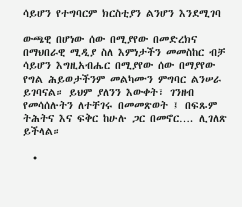ሳይሆን የተግባርም ክርስቲያን ልንሆን እንደሚገባ

ውጫዊ በሆነው ሰው በሚያየው በመድረክና በማህበራዊ ሚዲያ ስለ እምነታችን መመስከር ብቻ ሳይሆን እግዚአብሔር በሚያየው ሰው በማያየው የግል ሕይወታችንም መልካሙን ምግባር ልንሠራ ይገባናል። ይህም ያለንን እውቀት፣ ገንዘብ የመሳሰሉትን ለተቸገሩ በመመጽወት ፤ በፍጹም ትሕትና እና ፍቅር ከሁሉ ጋር በመኖር…. ሊገለጽ ይችላል።

  •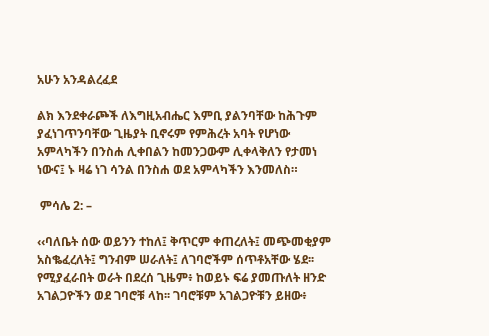አሁን አንዳልረፈደ

ልክ እንደቀራጮች ለእግዚአብሔር እምቢ ያልንባቸው ከሕጉም ያፈነገጥንባቸው ጊዜያት ቢኖሩም የምሕረት አባት የሆነው አምላካችን በንስሐ ሊቀበልን ከመንጋውም ሊቀላቅለን የታመነ ነውና፤ ኑ ዛሬ ነገ ሳንል በንስሐ ወደ አምላካችን እንመለስ።

 ምሳሌ 2: –

‹‹ባለቤት ሰው ወይንን ተከለ፤ ቅጥርም ቀጠረለት፤ መጭመቂያም አስቈፈረለት፤ ግንብም ሠራለት፤ ለገባሮችም ሰጥቶአቸው ሄደ፡፡ የሚያፈራበት ወራት በደረሰ ጊዜም፥ ከወይኑ ፍሬ ያመጡለት ዘንድ አገልጋዮችን ወደ ገባሮቹ ላከ፡፡ ገባሮቹም አገልጋዮቹን ይዘው፥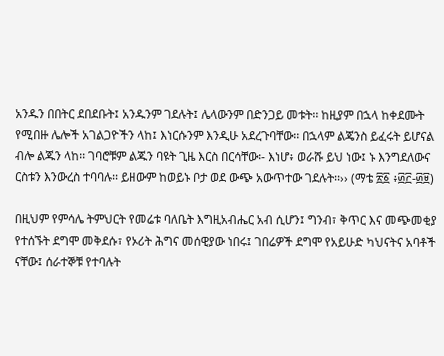አንዱን በበትር ደበደቡት፤ አንዱንም ገደሉት፤ ሌላውንም በድንጋይ መቱት፡፡ ከዚያም በኋላ ከቀደሙት የሚበዙ ሌሎች አገልጋዮችን ላከ፤ እነርሱንም እንዲሁ አደረጉባቸው፡፡ በኋላም ልጄንስ ይፈሩት ይሆናል ብሎ ልጁን ላከ፡፡ ገባሮቹም ልጁን ባዩት ጊዜ እርስ በርሳቸው፡- እነሆ፥ ወራሹ ይህ ነው፤ ኑ እንግደለውና ርስቱን እንውረስ ተባባሉ፡፡ ይዘውም ከወይኑ ቦታ ወደ ውጭ አውጥተው ገደሉት፡፡›› (ማቴ ፳፩ ፥፴፫-፴፱)

በዚህም የምሳሌ ትምህርት የመሬቱ ባለቤት እግዚአብሔር አብ ሲሆን፤ ግንብ፣ ቅጥር እና መጭመቂያ የተሰኙት ደግሞ መቅደሱ፣ የኦሪት ሕግና መሰዊያው ነበሩ፤ ገበሬዎች ደግሞ የአይሁድ ካህናትና አባቶች ናቸው፤ ሰራተኞቹ የተባሉት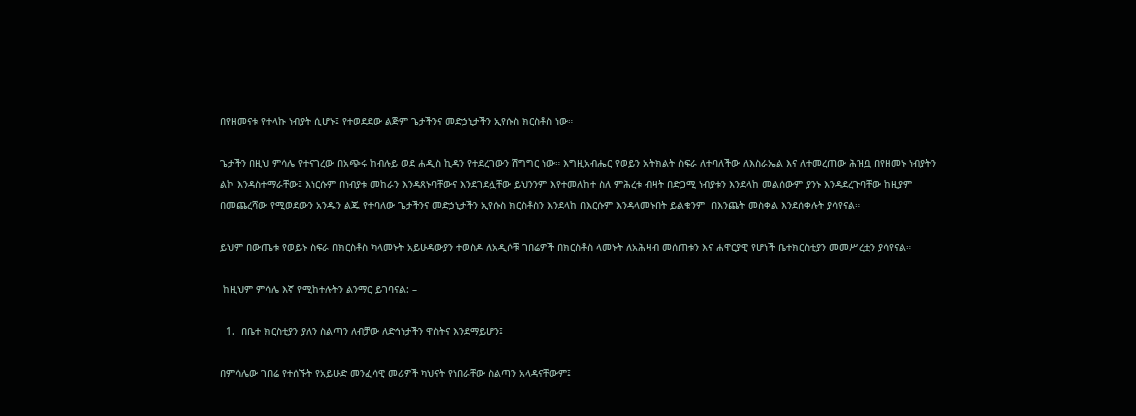በየዘመናቱ የተላኩ ነብያት ሲሆኑ፤ የተወደደው ልጅም ጌታችንና መድኃኒታችን ኢየሱስ ክርስቶስ ነው።

ጌታችን በዚህ ምሳሌ የተናገረው በአጭሩ ከብሉይ ወደ ሐዲስ ኪዳን የተደረገውን ሽግግር ነው። እግዚአብሔር የወይን አትክልት ስፍራ ለተባለችው ለእስራኤል እና ለተመረጠው ሕዝቧ በየዘመኑ ነብያትን ልኮ እንዳስተማራቸው፤ እነርሱም በነብያቱ መከራን እንዳጸኑባቸውና እንደገደሏቸው ይህንንም እየተመለከተ ስለ ምሕረቱ ብዛት በድጋሚ ነብያቱን እንደላከ መልሰውም ያንኑ እንዳደረጉባቸው ከዚያም በመጨረሻው የሚወደውን አንዱን ልጁ የተባለው ጌታችንና መድኃኒታችን ኢየሱስ ክርስቶስን እንደላከ በእርሱም እንዳላመኑበት ይልቁንም  በእንጨት መስቀል እንደሰቀሉት ያሳየናል።

ይህም በውጤቱ የወይኑ ስፍራ በክርስቶስ ካላመኑት አይሁዳውያን ተወስዶ ለአዲሶቹ ገበሬዎች በክርስቶስ ላመኑት ለአሕዛብ መሰጠቱን እና ሐዋርያዊ የሆነች ቤተክርስቲያን መመሥረቷን ያሳየናል።

 ከዚህም ምሳሌ እኛ የሚከተሉትን ልንማር ይገባናል: –

  1.  በቤተ ክርስቲያን ያለን ስልጣን ለብቻው ለድኅነታችን ዋስትና እንደማይሆን፤

በምሳሌው ገበሬ የተሰኙት የአይሁድ መንፈሳዊ መሪዎች ካህናት የነበራቸው ስልጣን አላዳናቸውም፤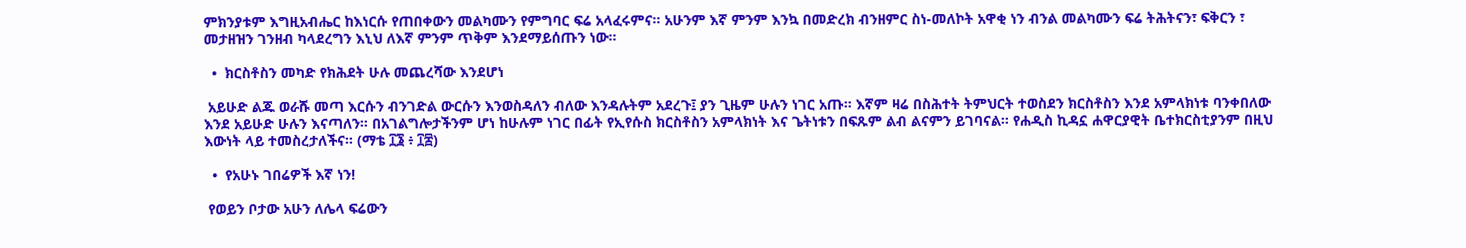ምክንያቱም እግዚአብሔር ከእነርሱ የጠበቀውን መልካሙን የምግባር ፍሬ አላፈሩምና። አሁንም እኛ ምንም እንኳ በመድረክ ብንዘምር ስነ-መለኮት አዋቂ ነን ብንል መልካሙን ፍሬ ትሕትናን፣ ፍቅርን ፣ መታዘዝን ገንዘብ ካላደረግን እኒህ ለእኛ ምንም ጥቅም እንደማይሰጡን ነው።

  •  ክርስቶስን መካድ የክሕደት ሁሉ መጨረሻው እንደሆነ

 አይሁድ ልጁ ወራሹ መጣ እርሱን ብንገድል ውርሱን እንወስዳለን ብለው እንዳሉትም አደረጉ፤ ያን ጊዜም ሁሉን ነገር አጡ። እኛም ዛሬ በስሕተት ትምህርት ተወስደን ክርስቶስን እንደ አምላክነቱ ባንቀበለው እንደ አይሁድ ሁሉን እናጣለን። በአገልግሎታችንም ሆነ ከሁሉም ነገር በፊት የኢየሱስ ክርስቶስን አምላክነት እና ጌትነቱን በፍጹም ልብ ልናምን ይገባናል። የሐዲስ ኪዳኗ ሐዋርያዊት ቤተክርስቲያንም በዚህ እውነት ላይ ተመስረታለችና። (ማቴ ፲፮ ፥ ፲፰)

  •  የአሁኑ ገበሬዎች እኛ ነን!

 የወይን ቦታው አሁን ለሌላ ፍሬውን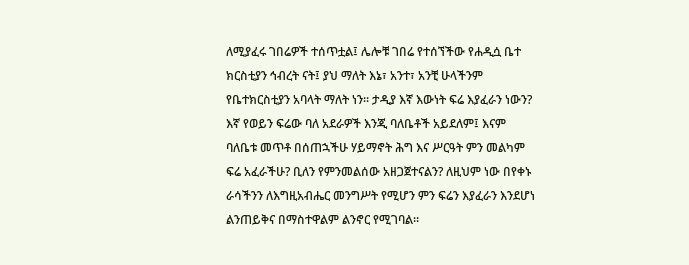ለሚያፈሩ ገበሬዎች ተሰጥቷል፤ ሌሎቹ ገበሬ የተሰኘችው የሐዲሷ ቤተ ክርስቲያን ኅብረት ናት፤ ያህ ማለት እኔ፣ አንተ፣ አንቺ ሁላችንም የቤተክርስቲያን አባላት ማለት ነን። ታዲያ እኛ እውነት ፍሬ እያፈራን ነውን? እኛ የወይን ፍሬው ባለ አደራዎች እንጂ ባለቤቶች አይደለም፤ እናም ባለቤቱ መጥቶ በሰጠኋችሁ ሃይማኖት ሕግ እና ሥርዓት ምን መልካም ፍሬ አፈራችሁ? ቢለን የምንመልሰው አዘጋጀተናልን? ለዚህም ነው በየቀኑ ራሳችንን ለእግዚአብሔር መንግሥት የሚሆን ምን ፍሬን እያፈራን እንደሆነ ልንጠይቅና በማስተዋልም ልንኖር የሚገባል።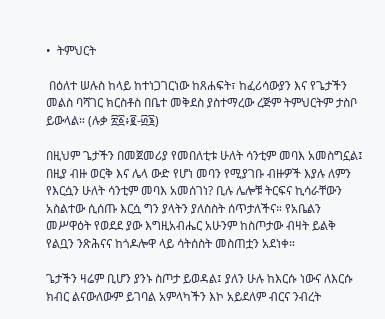•  ትምህርት

 በዕለተ ሠሉስ ከላይ ከተነጋገርነው ከጸሐፍት፣ ከፈሪሳውያን እና የጌታችን መልስ ባሻገር ክርስቶስ በቤተ መቅደስ ያስተማረው ረጅም ትምህርትም ታስቦ ይውላል። (ሉቃ ፳፩፥፪-፴፮)

በዚህም ጌታችን በመጀመሪያ የመበለቲቱ ሁለት ሳንቲም መባእ አመስግኗል፤ በዚያ ብዙ ወርቅ እና ሌላ ውድ የሆነ መባን የሚያገቡ ብዙዎች እያሉ ለምን የእርሷን ሁለት ሳንቲም መባእ አመሰገነ? ቢሉ ሌሎቹ ትርፍና ኪሳራቸውን አስልተው ሲሰጡ እርሷ ግን ያላትን ያለስስት ሰጥታለችና። የአቤልን መሥዋዕት የወደደ ያው እግዚአብሔር አሁንም ከስጦታው ብዛት ይልቅ የልቧን ንጽሕናና ከጎዶሎዋ ላይ ሳትሰስት መስጠቷን አደነቀ።

ጌታችን ዛሬም ቢሆን ያንኑ ስጦታ ይወዳል፤ ያለን ሁሉ ከእርሱ ነውና ለእርሱ ክብር ልናውለውም ይገባል አምላካችን እኮ አይደለም ብርና ንብረት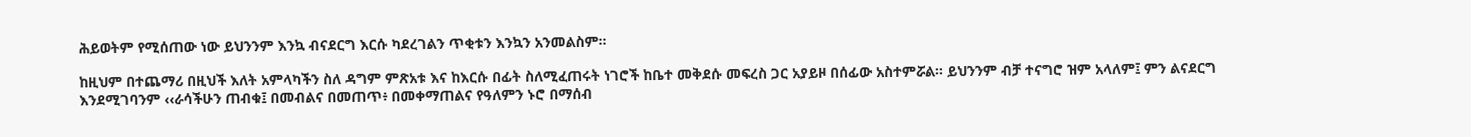ሕይወትም የሚሰጠው ነው ይህንንም እንኳ ብናደርግ እርሱ ካደረገልን ጥቂቱን እንኳን አንመልስም።

ከዚህም በተጨማሪ በዚህች እለት አምላካችን ስለ ዳግም ምጽአቱ እና ከእርሱ በፊት ስለሚፈጠሩት ነገሮች ከቤተ መቅደሱ መፍረስ ጋር አያይዞ በሰፊው አስተምሯል። ይህንንም ብቻ ተናግሮ ዝም አላለም፤ ምን ልናደርግ እንደሚገባንም ‹‹ራሳችሁን ጠብቁ፤ በመብልና በመጠጥ፥ በመቀማጠልና የዓለምን ኑሮ በማሰብ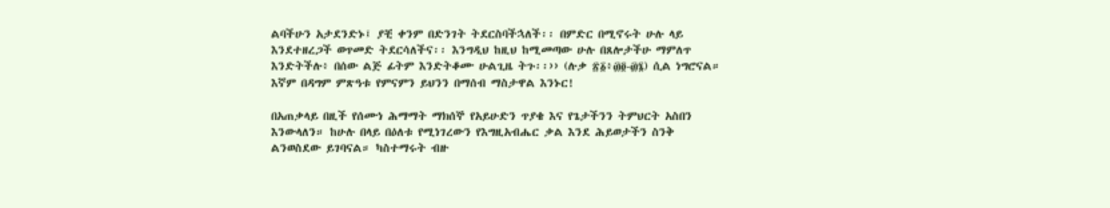ልባችሁን አታደንድኑ፤ ያቺ ቀንም በድንገት ትደርስባችኋለች፡፡ በምድር በሚኖሩት ሁሉ ላይ እንደተዘረጋች ወጥመድ ትደርሳለችና፡፡ እንግዲህ ከዚህ ከሚመጣው ሁሉ በጸሎታችሁ ማምለጥ እንድትችሉ፥ በሰው ልጅ ፊትም እንድትቆሙ ሁልጊዜ ትጉ፡፡›› (ሉቃ ፳፩፥፴፬-፴፮) ሲል ነግሮናል። እኛም በዳግም ምጽዓቱ የምናምን ይህንን በማሰብ ማስታዋል እንኑር!

በአጠቃላይ በዚች የሰሙነ ሕማማት ማክሰኞ የአይሁድን ጥያቄ እና የጌታችንን ትምህርት አስበን እንውላለን። ከሁሉ በላይ በዕለቱ የሚነገረውን የእግዚአብሔር ቃል እንደ ሕይወታችን ስንቅ ልንወስደው ይገባናል። ካስተማሩት ብዙ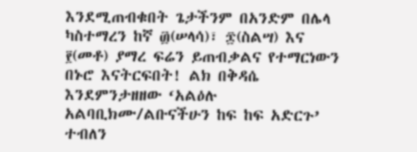እንደሚጠብቁበት ጌታችንም በአንድም በሌላ ካስተማረን ከኛ ፴(ሠላሳ)፣ ፷(ስልሣ) እና ፻(መቶ) ያማረ ፍሬን ይጠብቃልና የተማርነውን በኑሮ እናትርፍበት! ልክ በቅዳሴ እንደምንታዘዘው ‘አልዕሉ አልባቢክሙ/ልቡናችሁን ከፍ ከፍ አድርጉ’ ተብለን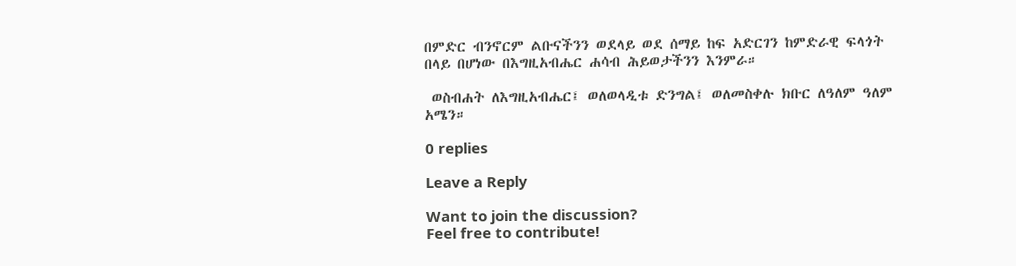በምድር ብንኖርም ልቡናችንን ወደላይ ወደ ሰማይ ከፍ አድርገን ከምድራዊ ፍላጎት በላይ በሆነው በእግዚአብሔር ሐሳብ ሕይወታችንን እንምራ።

 ወስብሐት ለእግዚአብሔር፤ ወለወላዲቱ ድንግል፤ ወለመስቀሉ ክቡር ለዓለም ዓለም አሜን።

0 replies

Leave a Reply

Want to join the discussion?
Feel free to contribute!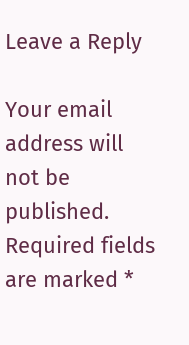Leave a Reply

Your email address will not be published. Required fields are marked *